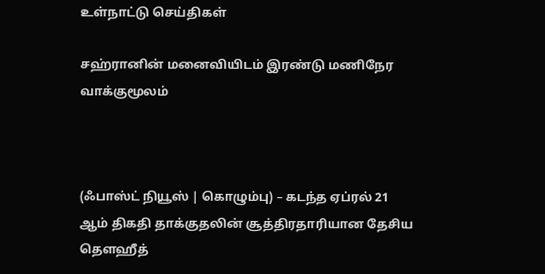உள்நாட்டு செய்திகள்

சஹ்ரானின் மனைவியிடம் இரண்டு மணிநேர வாக்குமூலம்



(ஃபாஸ்ட் நியூஸ் | கொழும்பு) – கடந்த ஏப்ரல் 21 ஆம் திகதி தாக்குதலின் சூத்திரதாரியான தேசிய தௌஹீத்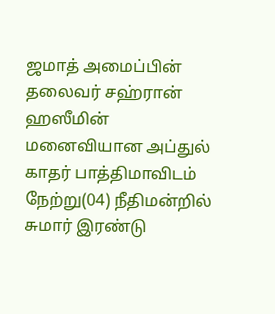ஜமாத் அமைப்பின் தலைவர் சஹ்ரான் ஹஸீமின் மனைவியான அப்துல் காதர் பாத்திமாவிடம் நேற்று(04) நீதிமன்றில் சுமார் இரண்டு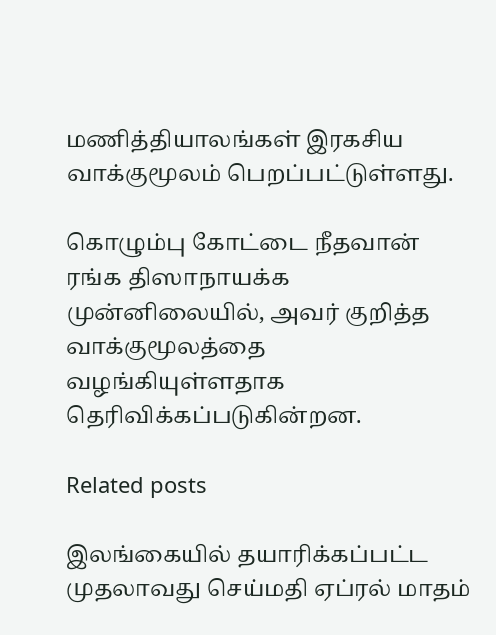மணித்தியாலங்கள் இரகசிய வாக்குமூலம் பெறப்பட்டுள்ளது.

கொழும்பு கோட்டை நீதவான் ரங்க திஸாநாயக்க முன்னிலையில், அவர் குறித்த வாக்குமூலத்தை வழங்கியுள்ளதாக தெரிவிக்கப்படுகின்றன.

Related posts

இலங்கையில் தயாரிக்கப்பட்ட முதலாவது செய்மதி ஏப்ரல் மாதம்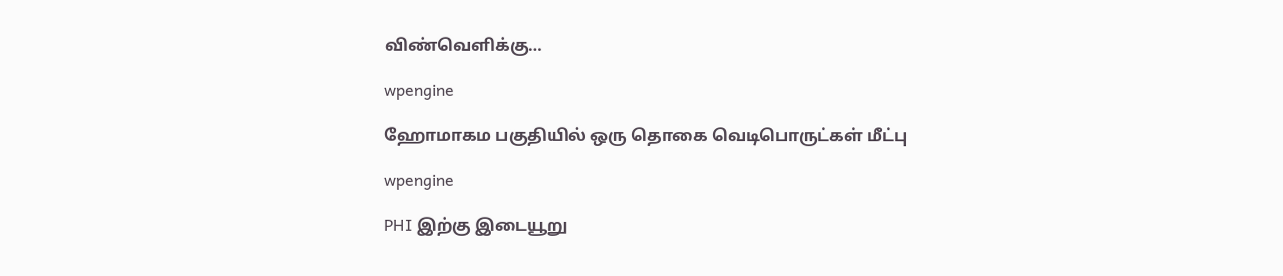விண்வெளிக்கு…

wpengine

ஹோமாகம பகுதியில் ஒரு தொகை வெடிபொருட்கள் மீட்பு

wpengine

PHI இற்கு இடையூறு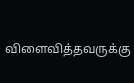விளைவித்தவருக்கு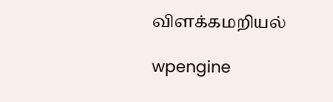விளக்கமறியல்

wpengine